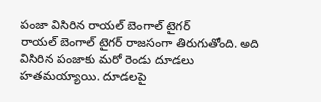పంజా విసిరిన రాయల్ బెంగాల్ టైగర్
రాయల్ బెంగాల్ టైగర్ రాజసంగా తిరుగుతోంది. అది విసిరిన పంజాకు మరో రెండు దూడలు హతమయ్యాయి. దూడలపై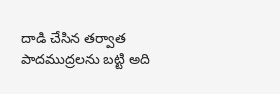దాడి చేసిన తర్వాత పాదముద్రలను బట్టి అది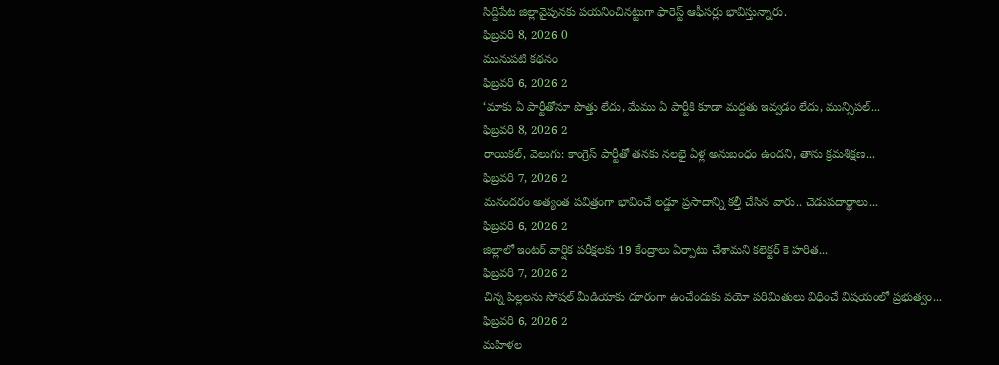సిద్దిపేట జిల్లావైపునకు పయనించినట్టుగా ఫారెస్ట్ ఆఫీసర్లు భావిస్తున్నారు.
ఫిబ్రవరి 8, 2026 0
మునుపటి కథనం
ఫిబ్రవరి 6, 2026 2
‘మాకు ఏ పార్టీతోనూ పొత్తు లేదు, మేము ఏ పార్టీకి కూడా మద్దతు ఇవ్వడం లేదు, మున్సిపల్...
ఫిబ్రవరి 8, 2026 2
రాయికల్, వెలుగు: కాంగ్రెస్ పార్టీతో తనకు నలభై ఏళ్ల అనుబంధం ఉందని, తాను క్రమశిక్షణ...
ఫిబ్రవరి 7, 2026 2
మనందరం అత్యంత పవిత్రంగా భావించే లడ్డూ ప్రసాదాన్ని కల్తీ చేసిన వారు.. చెడుపదార్థాలు...
ఫిబ్రవరి 6, 2026 2
జిల్లాలో ఇంటర్ వార్షిక పరీక్షలకు 19 కేంద్రాలు ఏర్పాటు చేశామని కలెక్టర్ కె హరిత...
ఫిబ్రవరి 7, 2026 2
చిన్న పిల్లలను సోషల్ మీడియాకు దూరంగా ఉంచేందుకు వయో పరిమితులు విధించే విషయంలో ప్రభుత్వం...
ఫిబ్రవరి 6, 2026 2
మహిళల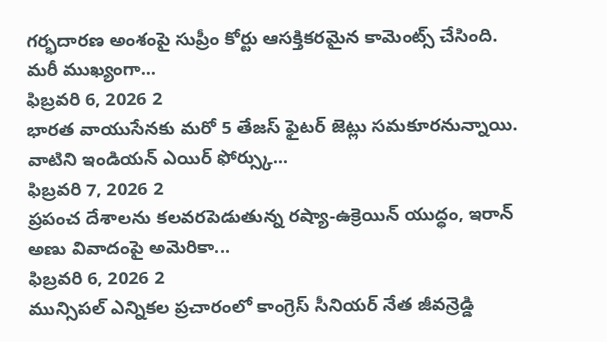గర్భదారణ అంశంపై సుప్రీం కోర్టు ఆసక్తికరమైన కామెంట్స్ చేసింది. మరీ ముఖ్యంగా...
ఫిబ్రవరి 6, 2026 2
భారత వాయుసేనకు మరో 5 తేజస్ ఫైటర్ జెట్లు సమకూరనున్నాయి. వాటిని ఇండియన్ ఎయిర్ ఫోర్స్కు...
ఫిబ్రవరి 7, 2026 2
ప్రపంచ దేశాలను కలవరపెడుతున్న రష్యా-ఉక్రెయిన్ యుద్ధం, ఇరాన్ అణు వివాదంపై అమెరికా...
ఫిబ్రవరి 6, 2026 2
మున్సిపల్ ఎన్నికల ప్రచారంలో కాంగ్రెస్ సీనియర్ నేత జీవన్రెడ్డి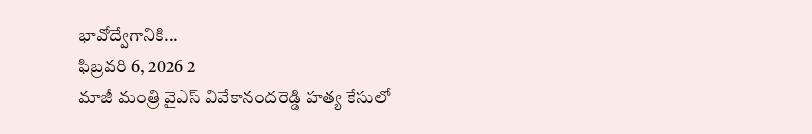భావోద్వేగానికి...
ఫిబ్రవరి 6, 2026 2
మాజీ మంత్రి వైఎస్ వివేకానందరెడ్డి హత్య కేసులో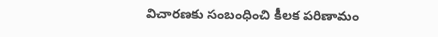విచారణకు సంబంధించి కీలక పరిణామం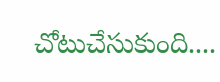చోటుచేసుకుంది....